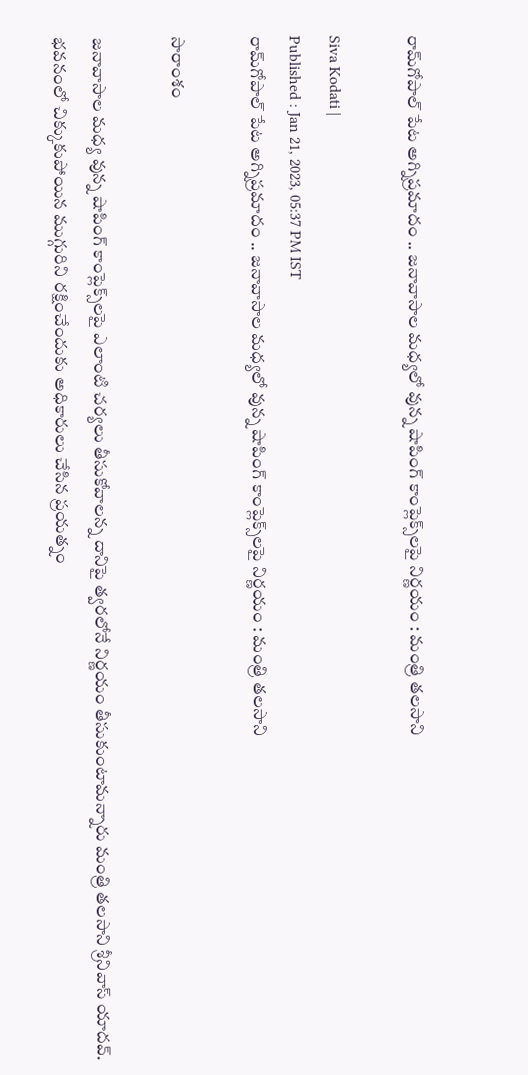రామ్‌గోపాల్ పేట అగ్నిప్రమాదం .. జనావాసాల మధ్యలో వున్న షాపింగ్ కాంప్లెక్స్‌లపై నిర్ణయం : మంత్రి తలసాని

Siva Kodati |
Published : Jan 21, 2023, 05:37 PM IST
రామ్‌గోపాల్ పేట అగ్నిప్రమాదం .. జనావాసాల మధ్యలో వున్న షాపింగ్ కాంప్లెక్స్‌లపై నిర్ణయం : మంత్రి తలసాని

సారాంశం

జనావాసాల మధ్య వున్న షాపింగ్ కాంప్లెక్స్‌లపై ఎలాంటి చర్యలు తీసుకోవాలన్న దానిపై త్వరలోనే నిర్ణయం తీసుకుంటామన్నారు మంత్రి తలసాని శ్రీనివాస్ యాదవ్. భవనంలో చిక్కుకుపోయిన ముగ్గురిని రక్షించేందుకు అధికారులు చేసిన ప్రయత్నం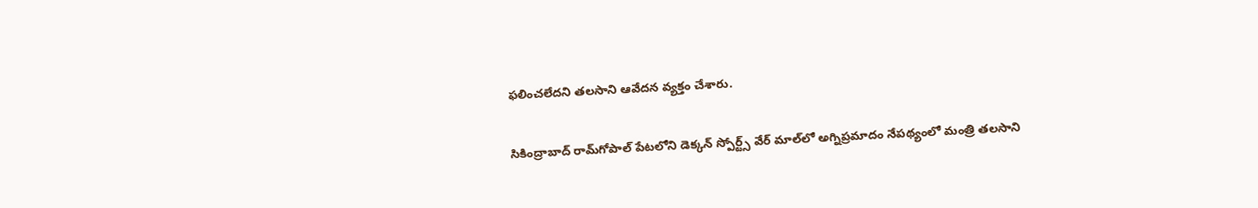ఫలించలేదని తలసాని ఆవేదన వ్యక్తం చేశారు.

సికింద్రాబాద్ రామ్‌గోపాల్ పేటలోని డెక్కన్ స్పోర్ట్స్ వేర్ మాల్‌లో అగ్నిప్రమాదం నేపథ్యంలో మంత్రి తలసాని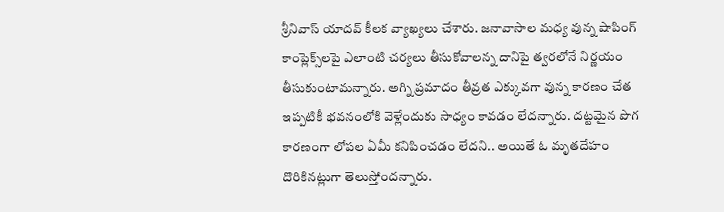శ్రీనివాస్ యాదవ్ కీలక వ్యాఖ్యలు చేశారు. జనావాసాల మధ్య వున్న షాపింగ్ కాంప్లెక్స్‌లపై ఎలాంటి చర్యలు తీసుకోవాలన్న దానిపై త్వరలోనే నిర్ణయం తీసుకుంటామన్నారు. అగ్ని ప్రమాదం తీవ్రత ఎక్కువగా వున్న కారణం చేత ఇప్పటికీ భవనంలోకి వెళ్లేందుకు సాధ్యం కావడం లేదన్నారు. దట్టమైన పొగ కారణంగా లోపల ఏమీ కనిపించడం లేదని.. అయితే ఓ మృతదేహం దొరికినట్లుగా తెలుస్తోందన్నారు.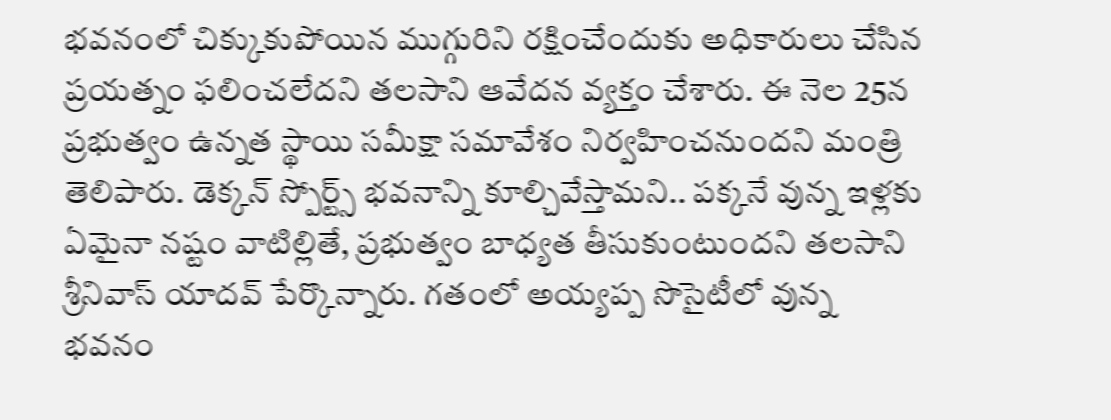భవనంలో చిక్కుకుపోయిన ముగ్గురిని రక్షించేందుకు అధికారులు చేసిన ప్రయత్నం ఫలించలేదని తలసాని ఆవేదన వ్యక్తం చేశారు. ఈ నెల 25న ప్రభుత్వం ఉన్నత స్థాయి సమీక్షా సమావేశం నిర్వహించనుందని మంత్రి తెలిపారు. డెక్కన్ స్పోర్ట్స్ భవనాన్ని కూల్చివేస్తామని.. పక్కనే వున్న ఇళ్లకు ఏమైనా నష్టం వాటిల్లితే, ప్రభుత్వం బాధ్యత తీసుకుంటుందని తలసాని శ్రీనివాస్ యాదవ్ పేర్కొన్నారు. గతంలో అయ్యప్ప సొసైటీలో వున్న భవనం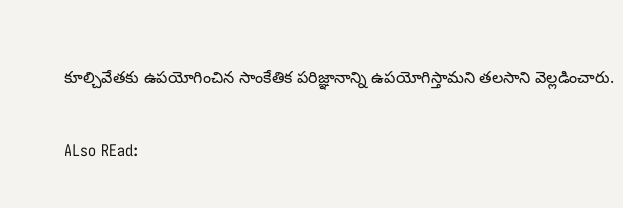కూల్చివేతకు ఉపయోగించిన సాంకేతిక పరిజ్ఞానాన్ని ఉపయోగిస్తామని తలసాని వెల్లడించారు.

ALso REad: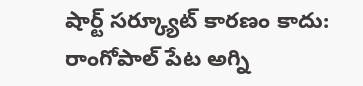షార్ట్ సర్క్యూట్ కారణం కాదు: రాంగోపాల్ పేట అగ్ని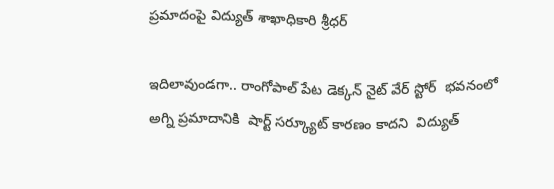ప్రమాదంపై విద్యుత్ శాఖాధికారి శ్రీధర్

ఇదిలావుండగా.. రాంగోపాల్ పేట డెక్కన్ నైట్ వేర్ స్టోర్  భవనంలో  అగ్ని ప్రమాదానికి  షార్ట్ సర్క్యూట్ కారణం కాదని  విద్యుత్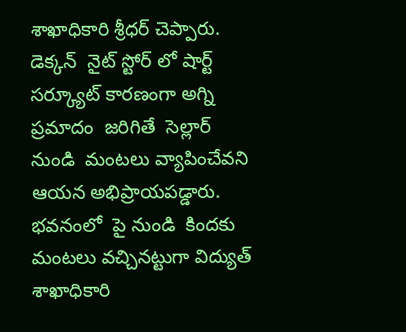శాఖాధికారి శ్రీధర్ చెప్పారు. డెక్కన్  నైట్ స్టోర్ లో షార్ట్ సర్క్యూట్ కారణంగా అగ్ని ప్రమాదం  జరిగితే  సెల్లార్ నుండి  మంటలు వ్యాపించేవని ఆయన అభిప్రాయపడ్డారు. భవనంలో  పై నుండి  కిందకు మంటలు వచ్చినట్టుగా విద్యుత్  శాఖాధికారి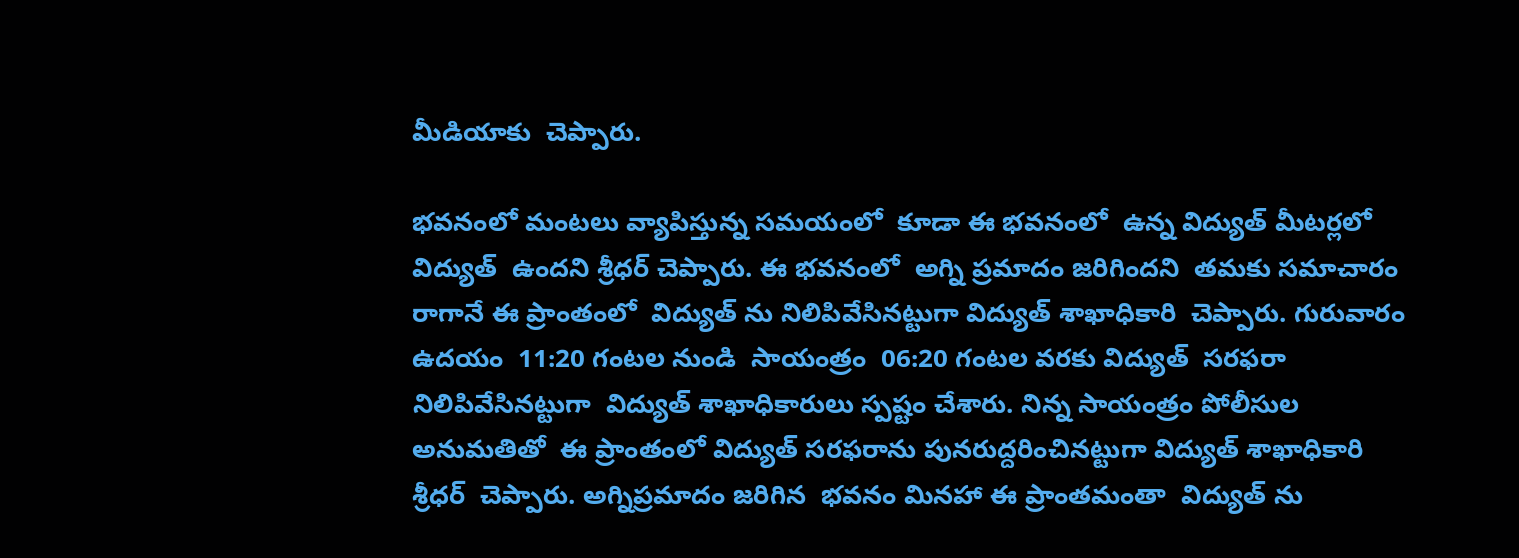మీడియాకు  చెప్పారు.

భవనంలో మంటలు వ్యాపిస్తున్న సమయంలో  కూడా ఈ భవనంలో  ఉన్న విద్యుత్ మీటర్లలో విద్యుత్  ఉందని శ్రీధర్ చెప్పారు. ఈ భవనంలో  అగ్ని ప్రమాదం జరిగిందని  తమకు సమాచారం రాగానే ఈ ప్రాంతంలో  విద్యుత్ ను నిలిపివేసినట్టుగా విద్యుత్ శాఖాధికారి  చెప్పారు. గురువారం ఉదయం  11:20 గంటల నుండి  సాయంత్రం  06:20 గంటల వరకు విద్యుత్  సరఫరా నిలిపివేసినట్టుగా  విద్యుత్ శాఖాధికారులు స్పష్టం చేశారు. నిన్న సాయంత్రం పోలీసుల అనుమతితో  ఈ ప్రాంతంలో విద్యుత్ సరఫరాను పునరుద్దరించినట్టుగా విద్యుత్ శాఖాధికారి శ్రీధర్  చెప్పారు. అగ్నిప్రమాదం జరిగిన  భవనం మినహా ఈ ప్రాంతమంతా  విద్యుత్ ను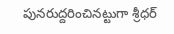పునరుద్దరించినట్టుగా శ్రీధర్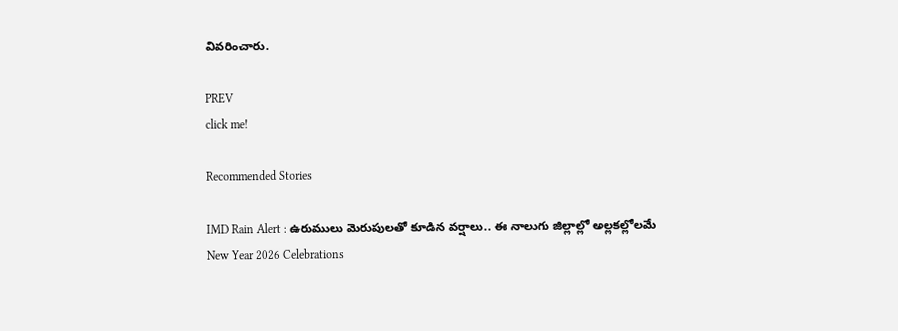వివరించారు.

PREV
click me!

Recommended Stories

IMD Rain Alert : ఉరుములు మెరుపులతో కూడిన వర్షాలు.. ఈ నాలుగు జిల్లాల్లో అల్లకల్లోలమే
New Year 2026 Celebrations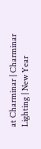at Charminar | Charminar Lighting | New Year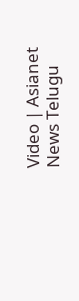Video | Asianet News Telugu